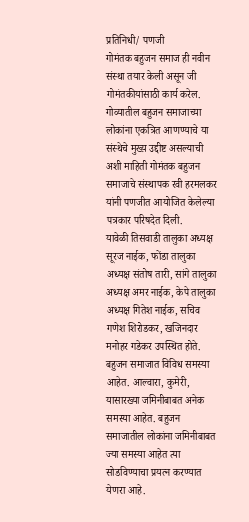प्रतिनिधी/ पणजी
गोमंतक बहुजन समाज ही नवीन संस्था तयार केली असून जी गोमंतकीयांसाठी कार्य करेल. गोव्यातील बहुजन समाजाच्या लोकांना एकत्रित आणण्याचे या संस्थेचे मुख्य़ उद्दीष्ट असल्याची अशी माहिती गोमंतक बहुजन समाजाचे संस्थापक रवी हरमलकर यांनी पणजीत आयोजित केलेल्या पत्रकार परिषदेत दिली.
यावेळी तिसवाडी तालुका अध्यक्ष सूरज नाईक, फोंडा तालुका अध्यक्ष संतोष तारी, सांगे तालुका अध्यक्ष अमर नाईक, केपे तालुका अध्यक्ष गितेश नाईक, सचिव गणेश शिरोडकर, खजिनदार मनोहर गडेकर उपस्थित होते.
बहुजन समाजात विविध समस्या आहेत. आल्वारा, कुमेरी, यासारख्या जमिनीबाबत अनेक समस्या आहेत. बहुजन समाजातील लोकांना जमिनीबाबत ज्या समस्या आहेत त्या सोडविण्याचा प्रयत्न करण्यात येणरा आहे.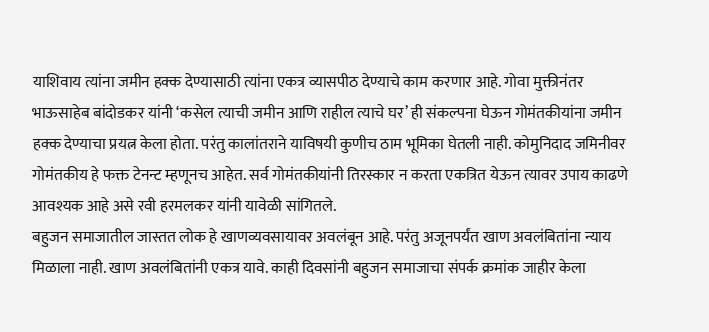याशिवाय त्यांना जमीन हक्क देण्यासाठी त्यांना एकत्र व्यासपीठ देण्याचे काम करणार आहे. गोवा मुक्तीनंतर भाऊसाहेब बांदोडकर यांनी ‘कसेल त्याची जमीन आणि राहील त्याचे घर’ ही संकल्पना घेऊन गोमंतकीयांना जमीन हक्क देण्याचा प्रयत्न केला होता. परंतु कालांतराने याविषयी कुणीच ठाम भूमिका घेतली नाही. कोमुनिदाद जमिनीवर गोमंतकीय हे फक्त टेनन्ट म्हणूनच आहेत. सर्व गोमंतकीयांनी तिरस्कार न करता एकत्रित येऊन त्यावर उपाय काढणे आवश्यक आहे असे रवी हरमलकर यांनी यावेळी सांगितले.
बहुजन समाजातील जास्तत लोक हे खाणव्यवसायावर अवलंबून आहे. परंतु अजूनपर्यंत खाण अवलंबितांना न्याय मिळाला नाही. खाण अवलंबितांनी एकत्र यावे. काही दिवसांनी बहुजन समाजाचा संपर्क क्रमांक जाहीर केला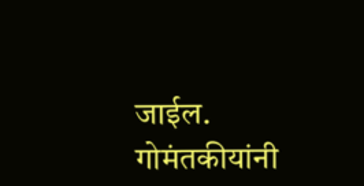जाईल. गोमंतकीयांनी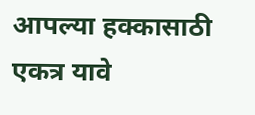आपल्या हक्कासाठी एकत्र यावे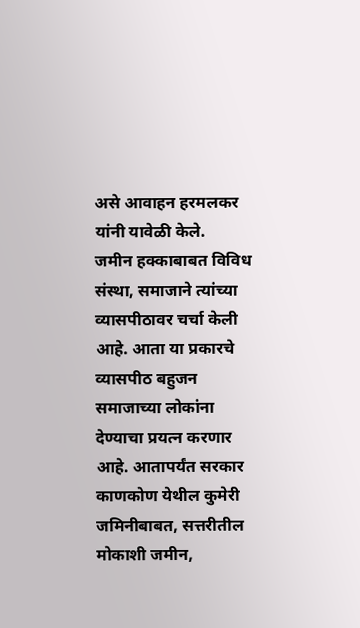असे आवाहन हरमलकर यांनी यावेळी केले.
जमीन हक्काबाबत विविध संस्था, समाजाने त्यांच्या व्यासपीठावर चर्चा केली आहे. आता या प्रकारचे व्यासपीठ बहुजन समाजाच्या लोकांना देण्याचा प्रयत्न करणार आहे. आतापर्यंत सरकार काणकोण येथील कुमेरी जमिनीबाबत, सत्तरीतील मोकाशी जमीन,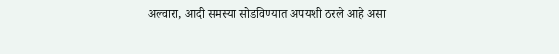अल्वारा, आदी समस्या सोडविण्यात अपयशी ठरले आहे असा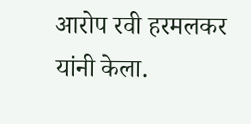आरोप रवी हरमलकर यांनी केला.